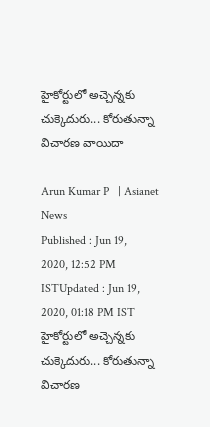హైకోర్టులో అచ్చెన్నకు చుక్కెదురు... కోరుతున్నా విచారణ వాయిదా

Arun Kumar P   | Asianet News
Published : Jun 19, 2020, 12:52 PM ISTUpdated : Jun 19, 2020, 01:18 PM IST
హైకోర్టులో అచ్చెన్నకు చుక్కెదురు... కోరుతున్నా విచారణ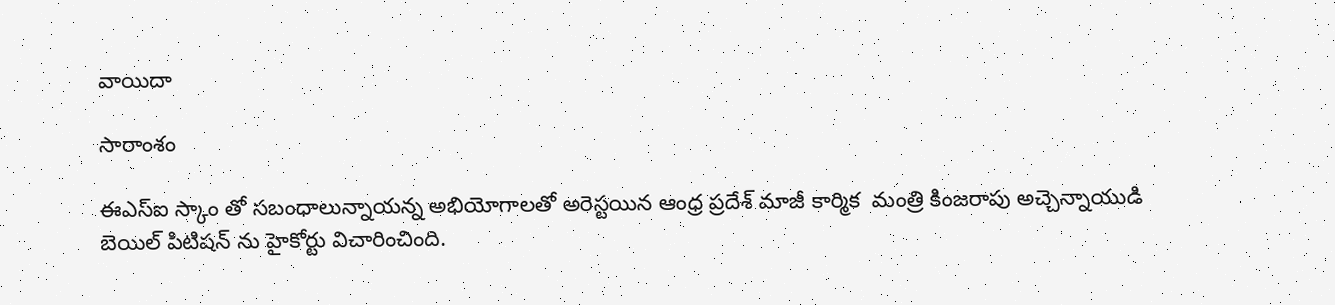వాయిదా

సారాంశం

ఈఎస్ఐ స్కాం తో సబంధాలున్నాయన్న అభియోగాలతో అరెస్టయిన ఆంధ్ర ప్రదేశ్ మాజీ కార్మిక  మంత్రి కింజరాపు అచ్చెన్నాయుడి బెయిల్ పిటిషన్ ను హైకోర్టు విచారించింది.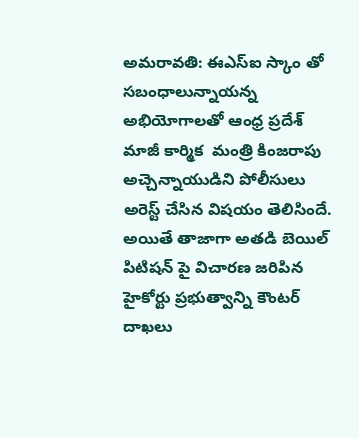అమరావతి: ఈఎస్ఐ స్కాం తో సబంధాలున్నాయన్న అభియోగాలతో ఆంధ్ర ప్రదేశ్ మాజీ కార్మిక  మంత్రి కింజరాపు అచ్చెన్నాయుడిని పోలీసులు అరెస్ట్ చేసిన విషయం తెలిసిందే. అయితే తాజాగా అతడి బెయిల్ పిటిషన్ పై విచారణ జరిపిన హైకోర్టు ప్రభుత్వాన్ని కౌంటర్ దాఖలు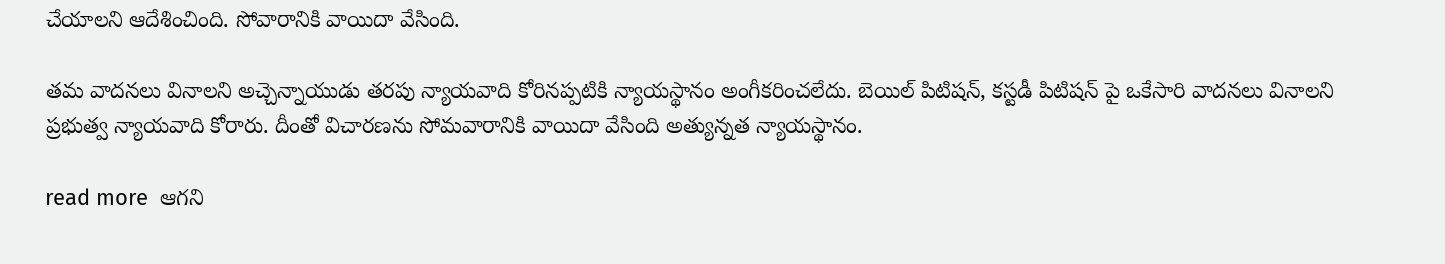చేయాలని ఆదేశించింది. సోవారానికి వాయిదా వేసింది.

తమ వాదనలు వినాలని అచ్చెన్నాయుడు తరపు న్యాయవాది కోరినప్పటికి న్యాయస్థానం అంగీకరించలేదు. బెయిల్ పిటిషన్, కస్టడీ పిటిషన్ పై ఒకేసారి వాదనలు వినాలని  ప్రభుత్వ న్యాయవాది కోరారు. దీంతో విచారణను సోమవారానికి వాయిదా వేసింది అత్యున్నత న్యాయస్థానం.

read more  ఆగని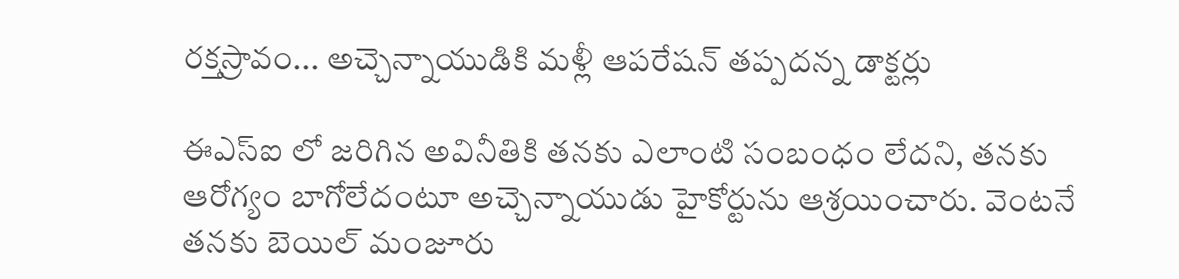రక్తస్రావం... అచ్చెన్నాయుడికి మళ్లీ ఆపరేషన్ తప్పదన్న డాక్టర్లు

ఈఎస్ఐ లో జరిగిన అవినీతికి త‌న‌కు ఎలాంటి సంబంధం లేద‌ని, త‌నకు ఆరోగ్యం బాగోలేద‌ంటూ అచ్చెన్నాయుడు హైకోర్టును ఆశ్రయించారు. వెంటనే తనకు బెయిల్ మంజూరు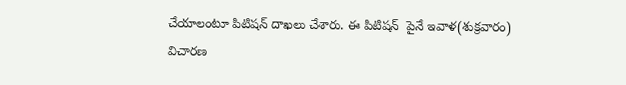చేయాలంటూ పిటిషన్ దాఖలు చేశారు. ఈ పిటిషన్  పైనే ఇవాళ(శుక్రవారం) విచారణ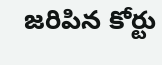జరిపిన కోర్టు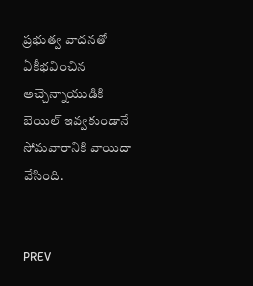ప్రభుత్వ వాదనతో ఏకీభవించిన అచ్చెన్నాయుడికి బెయిల్ ఇవ్వకుండానే సోమవారానికి వాయిదా వేసింది.


PREV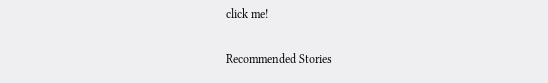click me!

Recommended Stories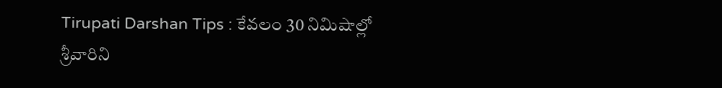Tirupati Darshan Tips : కేవలం 30 నిమిషాల్లో శ్రీవారిని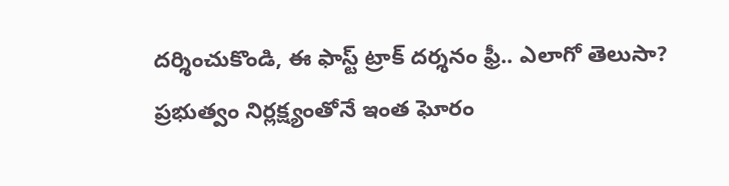దర్శించుకొండి, ఈ ఫాస్ట్ ట్రాక్ దర్శనం ఫ్రీ.. ఎలాగో తెలుసా?
ప్ర‌భుత్వం నిర్ల‌క్ష్యంతోనే ఇంత ఘోరం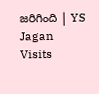జరిగింది | YS Jagan Visits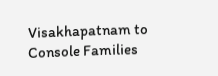Visakhapatnam to Console Families